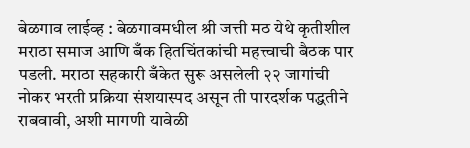बेळगाव लाईव्ह : बेळगावमधील श्री जत्ती मठ येथे कृतीशील मराठा समाज आणि बँक हितचिंतकांची महत्त्वाची बैठक पार पडली. मराठा सहकारी बँकेत सुरू असलेली २२ जागांची नोकर भरती प्रक्रिया संशयास्पद असून ती पारदर्शक पद्धतीने राबवावी, अशी मागणी यावेळी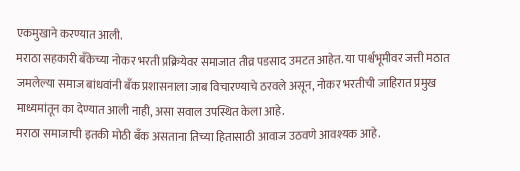एकमुखाने करण्यात आली.
मराठा सहकारी बँकेच्या नोकर भरती प्रक्रियेवर समाजात तीव्र पडसाद उमटत आहेत. या पार्श्वभूमीवर जत्ती मठात जमलेल्या समाज बांधवांनी बँक प्रशासनाला जाब विचारण्याचे ठरवले असून, नोकर भरतीची जाहिरात प्रमुख माध्यमांतून का देण्यात आली नाही, असा सवाल उपस्थित केला आहे.
मराठा समाजाची इतकी मोठी बँक असताना तिच्या हितासाठी आवाज उठवणे आवश्यक आहे.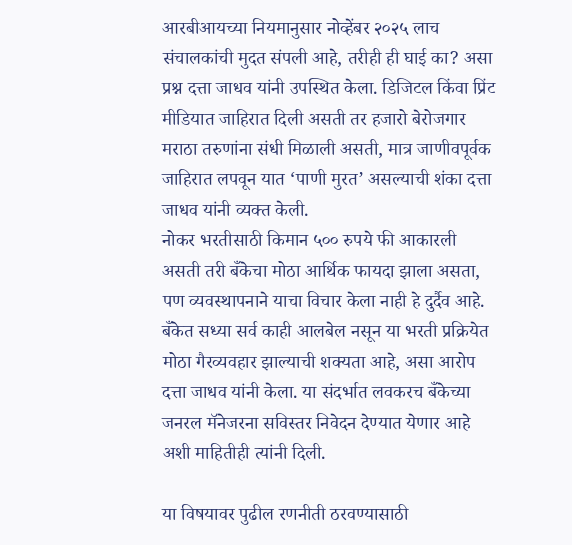आरबीआयच्या नियमानुसार नोव्हेंबर २०२५ लाच संचालकांची मुदत संपली आहे, तरीही ही घाई का? असा प्रश्न दत्ता जाधव यांनी उपस्थित केला. डिजिटल किंवा प्रिंट मीडियात जाहिरात दिली असती तर हजारो बेरोजगार मराठा तरुणांना संधी मिळाली असती, मात्र जाणीवपूर्वक जाहिरात लपवून यात ‘पाणी मुरत’ असल्याची शंका दत्ता जाधव यांनी व्यक्त केली.
नोकर भरतीसाठी किमान ५०० रुपये फी आकारली असती तरी बँकेचा मोठा आर्थिक फायदा झाला असता, पण व्यवस्थापनाने याचा विचार केला नाही हे दुर्दैव आहे. बँकेत सध्या सर्व काही आलबेल नसून या भरती प्रक्रियेत मोठा गैरव्यवहार झाल्याची शक्यता आहे, असा आरोप दत्ता जाधव यांनी केला. या संदर्भात लवकरच बँकेच्या जनरल मॅनेजरना सविस्तर निवेदन देण्यात येणार आहे अशी माहितीही त्यांनी दिली.

या विषयावर पुढील रणनीती ठरवण्यासाठी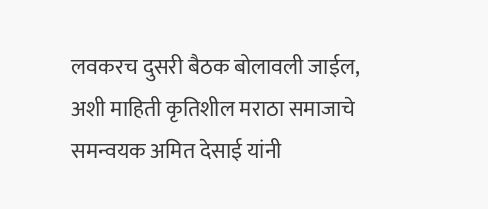लवकरच दुसरी बैठक बोलावली जाईल, अशी माहिती कृतिशील मराठा समाजाचे समन्वयक अमित देसाई यांनी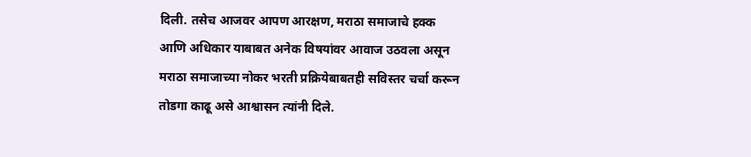दिली. तसेच आजवर आपण आरक्षण, मराठा समाजाचे हक्क आणि अधिकार याबाबत अनेक विषयांवर आवाज उठवला असून मराठा समाजाच्या नोकर भरती प्रक्रियेबाबतही सविस्तर चर्चा करून तोडगा काढू असे आश्वासन त्यांनी दिले.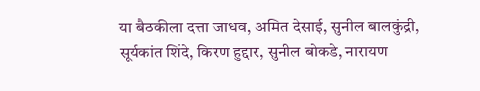या बैठकीला दत्ता जाधव, अमित देसाई, सुनील बालकुंद्री, सूर्यकांत शिंदे, किरण हुद्दार, सुनील बोकडे, नारायण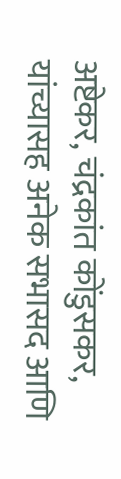अष्टेकर, चंद्रकांत कोंडुसकर, यांच्यासह अनेक सभासद आणि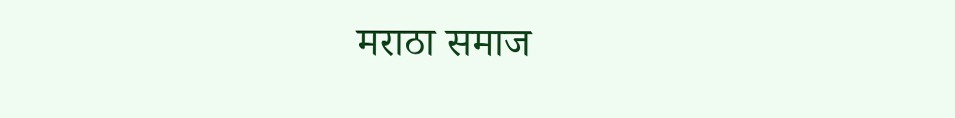मराठा समाज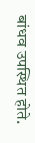बांधव उपस्थित होते.